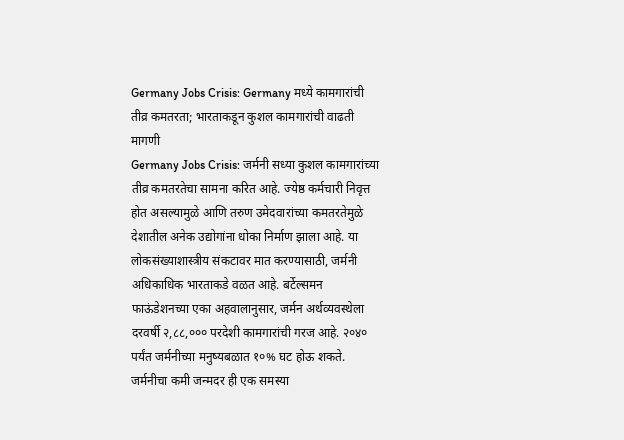Germany Jobs Crisis: Germany मध्ये कामगारांची तीव्र कमतरता; भारताकडून कुशल कामगारांची वाढती मागणी
Germany Jobs Crisis: जर्मनी सध्या कुशल कामगारांच्या तीव्र कमतरतेचा सामना करित आहे. ज्येष्ठ कर्मचारी निवृत्त होत असल्यामुळे आणि तरुण उमेदवारांच्या कमतरतेमुळे देशातील अनेक उद्योगांना धोका निर्माण झाला आहे. या लोकसंख्याशास्त्रीय संकटावर मात करण्यासाठी, जर्मनी अधिकाधिक भारताकडे वळत आहे. बर्टेल्समन फाऊंडेशनच्या एका अहवालानुसार, जर्मन अर्थव्यवस्थेला दरवर्षी २,८८,००० परदेशी कामगारांची गरज आहे. २०४० पर्यंत जर्मनीच्या मनुष्यबळात १०% घट होऊ शकते. जर्मनीचा कमी जन्मदर ही एक समस्या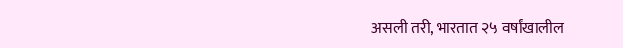असली तरी, भारतात २५ वर्षांखालील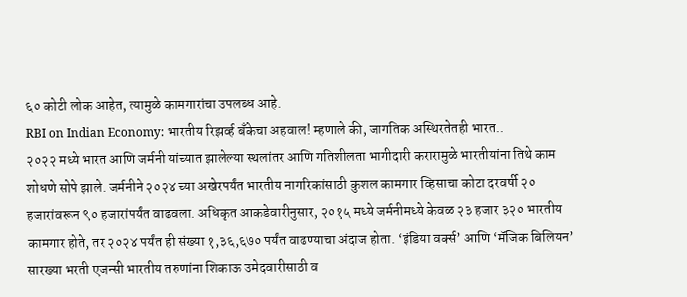६० कोटी लोक आहेत, त्यामुळे कामगारांचा उपलब्ध आहे.
RBI on Indian Economy: भारतीय रिझर्व्ह बँकेचा अहवाल! म्हणाले की, जागतिक अस्थिरतेतही भारत..
२०२२ मध्ये भारत आणि जर्मनी यांच्यात झालेल्या स्थलांतर आणि गतिशीलता भागीदारी करारामुळे भारतीयांना तिथे काम शोधणे सोपे झाले. जर्मनीने २०२४ च्या अखेरपर्यंत भारतीय नागरिकांसाठी कुशल कामगार व्हिसाचा कोटा दरवर्षी २० हजारांवरून ९० हजारांपर्यंत वाढवला. अधिकृत आकडेवारीनुसार, २०१५ मध्ये जर्मनीमध्ये केवळ २३ हजार ३२० भारतीय कामगार होते, तर २०२४ पर्यंत ही संख्या १,३६,६७० पर्यंत वाढण्याचा अंदाज होता. ‘इंडिया वर्क्स’ आणि ‘मॅजिक बिलियन’ सारख्या भरती एजन्सी भारतीय तरुणांना शिकाऊ उमेदवारीसाठी व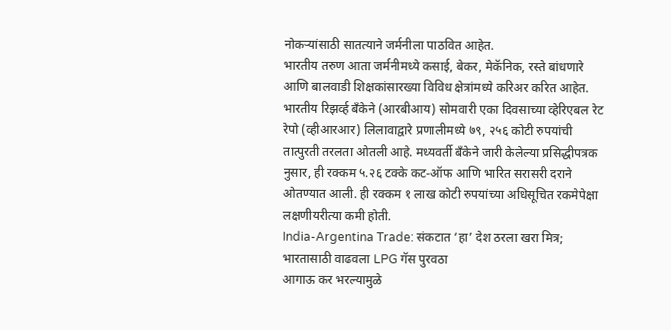नोकऱ्यांसाठी सातत्याने जर्मनीला पाठवित आहेत.
भारतीय तरुण आता जर्मनीमध्ये कसाई, बेकर, मेकॅनिक, रस्ते बांधणारे आणि बालवाडी शिक्षकांसारख्या विविध क्षेत्रांमध्ये करिअर करित आहेत. भारतीय रिझर्व्ह बँकेने (आरबीआय) सोमवारी एका दिवसाच्या व्हेरिएबल रेट रेपो (व्हीआरआर) लिलावाद्वारे प्रणालीमध्ये ७९, २५६ कोटी रुपयांची तात्पुरती तरलता ओतली आहे. मध्यवर्ती बँकेने जारी केलेल्या प्रसिद्धीपत्रक नुसार, ही रक्कम ५.२६ टक्के कट-ऑफ आणि भारित सरासरी दराने ओतण्यात आली. ही रक्कम १ लाख कोटी रुपयांच्या अधिसूचित रकमेपेक्षा लक्षणीयरीत्या कमी होती.
India-Argentina Trade: संकटात ‘हा’ देश ठरला खरा मित्र; भारतासाठी वाढवला LPG गॅस पुरवठा
आगाऊ कर भरल्यामुळे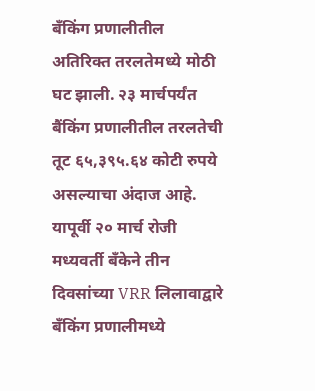बँकिंग प्रणालीतील अतिरिक्त तरलतेमध्ये मोठी घट झाली. २३ मार्चपर्यंत बैंकिंग प्रणालीतील तरलतेची तूट ६५,३९५.६४ कोटी रुपये असल्याचा अंदाज आहे. यापूर्वी २० मार्च रोजी मध्यवर्ती बँकेने तीन दिवसांच्या VRR लिलावाद्वारे बँकिंग प्रणालीमध्ये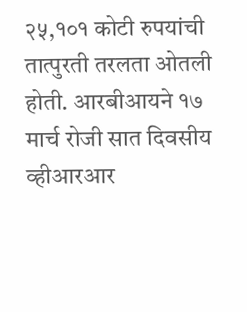२५,१०१ कोटी रुपयांची तात्पुरती तरलता ओतली होती. आरबीआयने १७ मार्च रोजी सात दिवसीय व्हीआरआर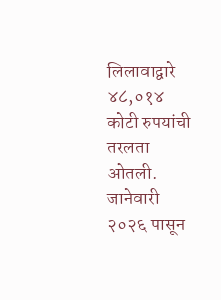लिलावाद्वारे ४८,०१४ कोटी रुपयांची तरलता ओतली. जानेवारी २०२६ पासून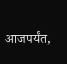आजपर्यंत,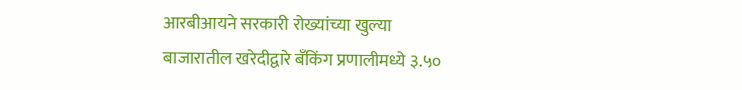आरबीआयने सरकारी रोख्यांच्या खुल्या बाजारातील खरेदीद्वारे बँकिंग प्रणालीमध्ये ३.५०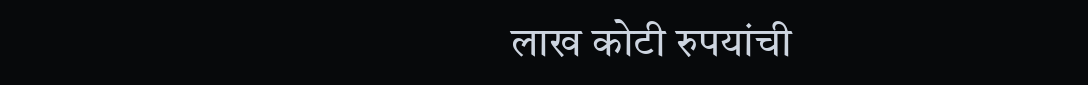लाख कोटी रुपयांची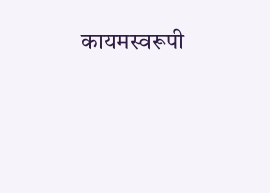कायमस्वरूपी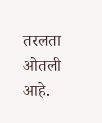तरलता ओतली आहे.